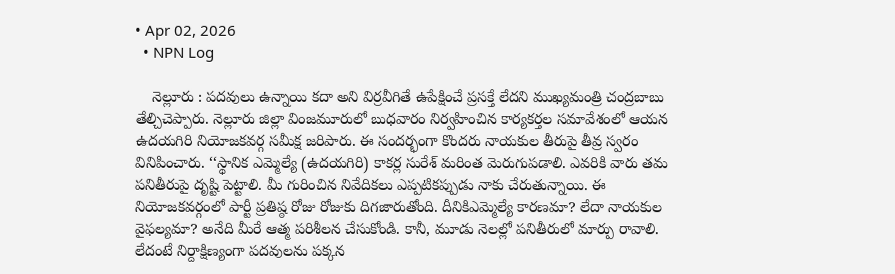• Apr 02, 2026
  • NPN Log

    నెల్లూరు : పదవులు ఉన్నాయి కదా అని విర్రవీగితే ఉపేక్షించే ప్రసక్తే లేదని ముఖ్యమంత్రి చంద్రబాబు తేల్చిచెప్పారు. నెల్లూరు జిల్లా వింజమూరులో బుధవారం నిర్వహించిన కార్యకర్తల సమావేశంలో ఆయన ఉదయగిరి నియోజకవర్గ సమీక్ష జరిపారు. ఈ సందర్భంగా కొందరు నాయకుల తీరుపై తీవ్ర స్వరం వినిపించారు. ‘‘స్థానిక ఎమ్మెల్యే (ఉదయగిరి) కాకర్ల సురేశ్‌ మరింత మెరుగుపడాలి. ఎవరికి వారు తమ పనితీరుపై దృష్టి పెట్టాలి. మీ గురించిన నివేదికలు ఎప్పటికప్పుడు నాకు చేరుతున్నాయి. ఈ నియోజకవర్గంలో పార్టీ ప్రతిష్ఠ రోజు రోజుకు దిగజారుతోంది. దీనికిఎమ్మెల్యే కారణమా? లేదా నాయకుల వైఫల్యమా? అనేది మీరే ఆత్మ పరిశీలన చేసుకోండి. కానీ, మూడు నెలల్లో పనితీరులో మార్పు రావాలి. లేదంటే నిర్దాక్షిణ్యంగా పదవులను పక్కన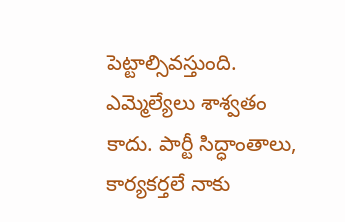పెట్టాల్సివస్తుంది. ఎమ్మెల్యేలు శాశ్వతం కాదు. పార్టీ సిద్ధాంతాలు, కార్యకర్తలే నాకు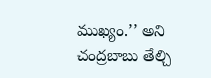ముఖ్యం.’’ అని చంద్రబాబు తేల్చి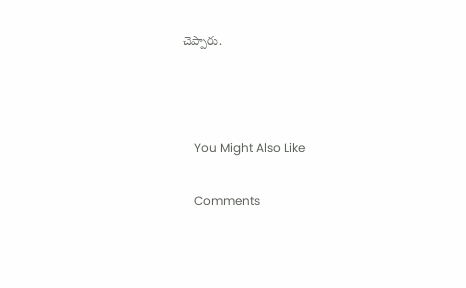చెప్పారు.



    You Might Also Like

    Comments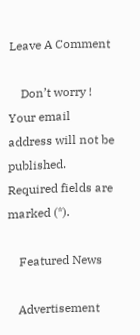Leave A Comment

    Don’t worry ! Your email address will not be published. Required fields are marked (*).

    Featured News

    Advertisement